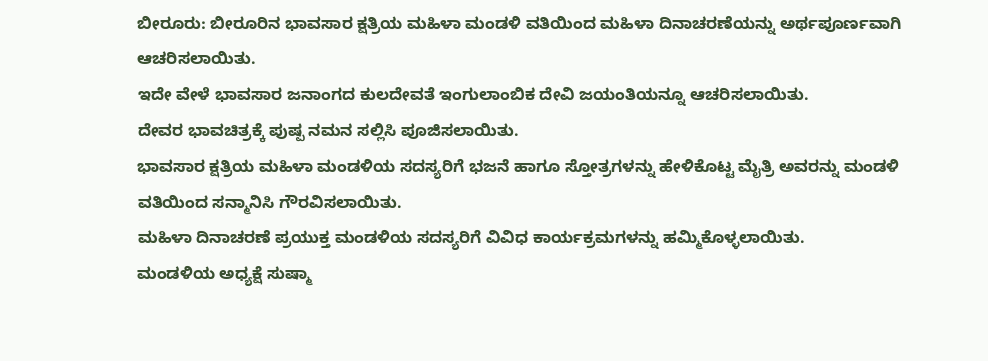ಬೀರೂರು: ಬೀರೂರಿನ ಭಾವಸಾರ ಕ್ಷತ್ರಿಯ ಮಹಿಳಾ ಮಂಡಳಿ ವತಿಯಿಂದ ಮಹಿಳಾ ದಿನಾಚರಣೆಯನ್ನು ಅರ್ಥಪೂರ್ಣವಾಗಿ ಆಚರಿಸಲಾಯಿತು.
ಇದೇ ವೇಳೆ ಭಾವಸಾರ ಜನಾಂಗದ ಕುಲದೇವತೆ ಇಂಗುಲಾಂಬಿಕ ದೇವಿ ಜಯಂತಿಯನ್ನೂ ಆಚರಿಸಲಾಯಿತು.
ದೇವರ ಭಾವಚಿತ್ರಕ್ಕೆ ಪುಷ್ಪ ನಮನ ಸಲ್ಲಿಸಿ ಪೂಜಿಸಲಾಯಿತು.
ಭಾವಸಾರ ಕ್ಷತ್ರಿಯ ಮಹಿಳಾ ಮಂಡಳಿಯ ಸದಸ್ಯರಿಗೆ ಭಜನೆ ಹಾಗೂ ಸ್ತೋತ್ರಗಳನ್ನು ಹೇಳಿಕೊಟ್ಟ ಮೈತ್ರಿ ಅವರನ್ನು ಮಂಡಳಿ ವತಿಯಿಂದ ಸನ್ಮಾನಿಸಿ ಗೌರವಿಸಲಾಯಿತು.
ಮಹಿಳಾ ದಿನಾಚರಣೆ ಪ್ರಯುಕ್ತ ಮಂಡಳಿಯ ಸದಸ್ಯರಿಗೆ ವಿವಿಧ ಕಾರ್ಯಕ್ರಮಗಳನ್ನು ಹಮ್ಮಿಕೊಳ್ಳಲಾಯಿತು.
ಮಂಡಳಿಯ ಅಧ್ಯಕ್ಷೆ ಸುಷ್ಮಾ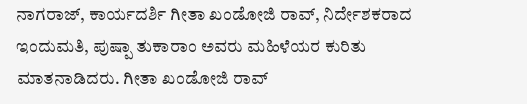ನಾಗರಾಜ್, ಕಾರ್ಯದರ್ಶಿ ಗೀತಾ ಖಂಡೋಜಿ ರಾವ್, ನಿರ್ದೇಶಕರಾದ ಇಂದುಮತಿ, ಪುಷ್ಪಾ ತುಕಾರಾಂ ಅವರು ಮಹಿಳೆಯರ ಕುರಿತು ಮಾತನಾಡಿದರು. ಗೀತಾ ಖಂಡೋಜಿ ರಾವ್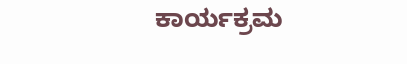ಕಾರ್ಯಕ್ರಮ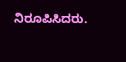ನಿರೂಪಿಸಿದರು.